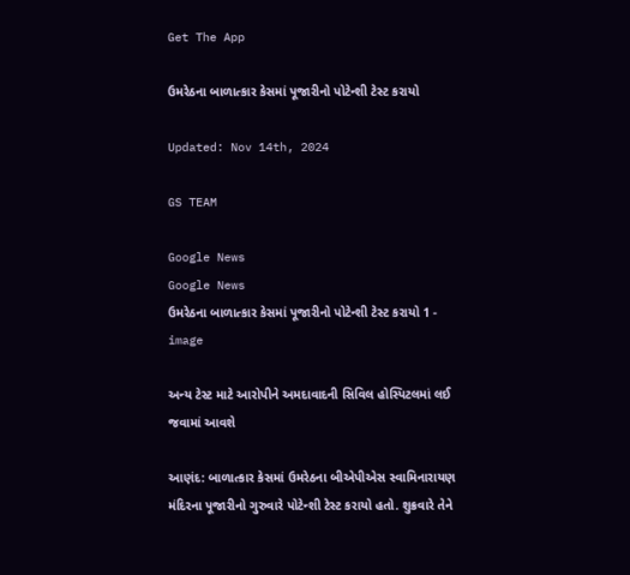Get The App

ઉમરેઠના બાળાત્કાર કેસમાં પૂજારીનો પોટેન્શી ટેસ્ટ કરાયો

Updated: Nov 14th, 2024

GS TEAM

Google News
Google News
ઉમરેઠના બાળાત્કાર કેસમાં પૂજારીનો પોટેન્શી ટેસ્ટ કરાયો 1 - image

અન્ય ટેસ્ટ માટે આરોપીને અમદાવાદની સિવિલ હોસ્પિટલમાં લઈ જવામાં આવશે

આણંદ: બાળાત્કાર કેસમાં ઉમરેઠના બીએપીએસ સ્વામિનારાયણ મંદિરના પૂજારીનો ગુરુવારે પોટેન્શી ટેસ્ટ કરાયો હતો. શુક્રવારે તેને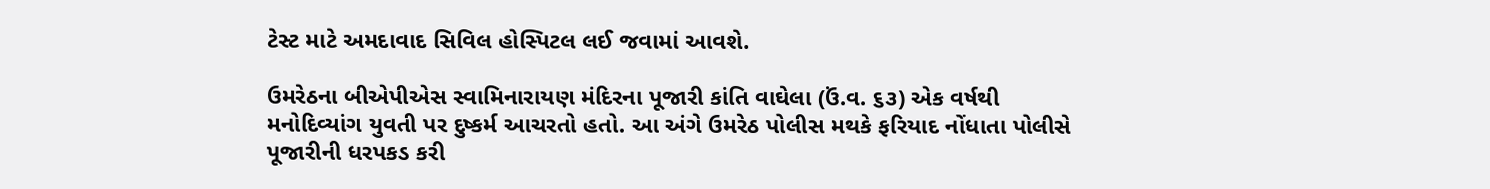ટેસ્ટ માટે અમદાવાદ સિવિલ હોસ્પિટલ લઈ જવામાં આવશે.

ઉમરેઠના બીએપીએસ સ્વામિનારાયણ મંદિરના પૂજારી કાંતિ વાઘેલા (ઉં.વ. ૬૩) એક વર્ષથી મનોદિવ્યાંગ યુવતી પર દુષ્કર્મ આચરતો હતો. આ અંગે ઉમરેઠ પોલીસ મથકે ફરિયાદ નોંધાતા પોલીસે પૂજારીની ધરપકડ કરી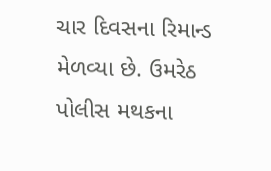ચાર દિવસના રિમાન્ડ મેળવ્યા છે. ઉમરેઠ પોલીસ મથકના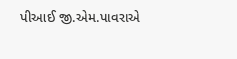પીઆઈ જી.એમ.પાવરાએ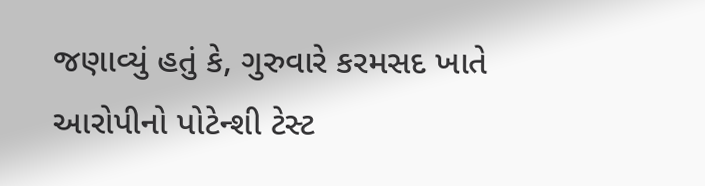જણાવ્યું હતું કે, ગુરુવારે કરમસદ ખાતે આરોપીનો પોટેન્શી ટેસ્ટ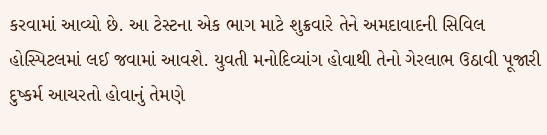કરવામાં આવ્યો છે. આ ટેસ્ટના એક ભાગ માટે શુક્રવારે તેને અમદાવાદની સિવિલ હોસ્પિટલમાં લઈ જવામાં આવશે. યુવતી મનોદિવ્યાંગ હોવાથી તેનો ગેરલાભ ઉઠાવી પૂજારી દુષ્કર્મ આચરતો હોવાનું તેમણે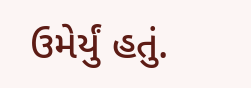ઉમેર્યું હતું.